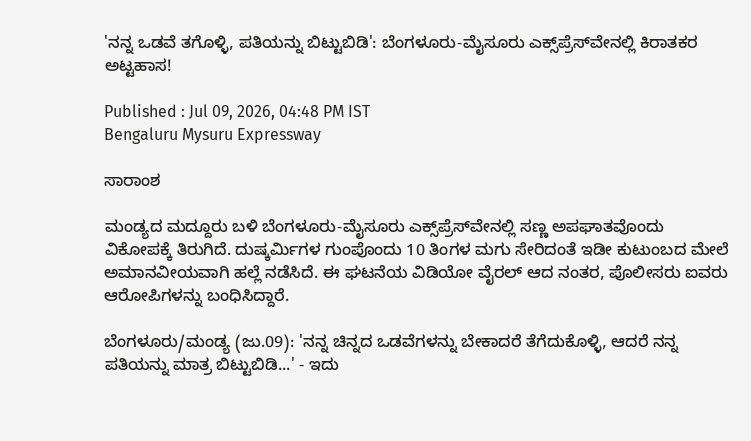'ನನ್ನ ಒಡವೆ ತಗೊಳ್ಳಿ, ಪತಿಯನ್ನು ಬಿಟ್ಟುಬಿಡಿ': ಬೆಂಗಳೂರು-ಮೈಸೂರು ಎಕ್ಸ್‌ಪ್ರೆಸ್‌ವೇನಲ್ಲಿ ಕಿರಾತಕರ ಅಟ್ಟಹಾಸ!

Published : Jul 09, 2026, 04:48 PM IST
Bengaluru Mysuru Expressway

ಸಾರಾಂಶ

ಮಂಡ್ಯದ ಮದ್ದೂರು ಬಳಿ ಬೆಂಗಳೂರು-ಮೈಸೂರು ಎಕ್ಸ್‌ಪ್ರೆಸ್‌ವೇನಲ್ಲಿ ಸಣ್ಣ ಅಪಘಾತವೊಂದು ವಿಕೋಪಕ್ಕೆ ತಿರುಗಿದೆ. ದುಷ್ಕರ್ಮಿಗಳ ಗುಂಪೊಂದು 10 ತಿಂಗಳ ಮಗು ಸೇರಿದಂತೆ ಇಡೀ ಕುಟುಂಬದ ಮೇಲೆ ಅಮಾನವೀಯವಾಗಿ ಹಲ್ಲೆ ನಡೆಸಿದೆ. ಈ ಘಟನೆಯ ವಿಡಿಯೋ ವೈರಲ್ ಆದ ನಂತರ, ಪೊಲೀಸರು ಐವರು ಆರೋಪಿಗಳನ್ನು ಬಂಧಿಸಿದ್ದಾರೆ.

ಬೆಂಗಳೂರು/ಮಂಡ್ಯ (ಜು.09): 'ನನ್ನ ಚಿನ್ನದ ಒಡವೆಗಳನ್ನು ಬೇಕಾದರೆ ತೆಗೆದುಕೊಳ್ಳಿ, ಆದರೆ ನನ್ನ ಪತಿಯನ್ನು ಮಾತ್ರ ಬಿಟ್ಟುಬಿಡಿ...' - ಇದು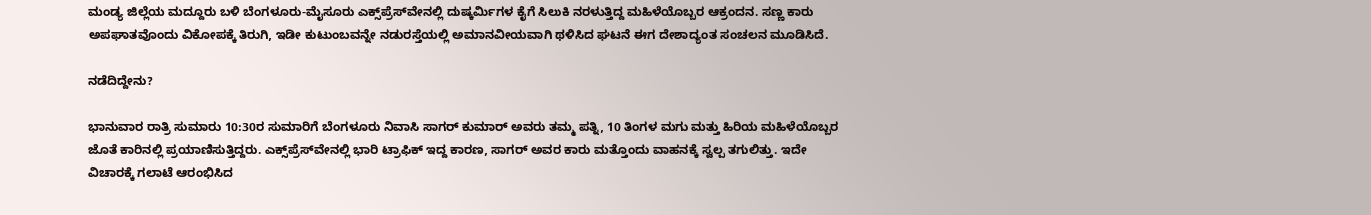ಮಂಡ್ಯ ಜಿಲ್ಲೆಯ ಮದ್ದೂರು ಬಳಿ ಬೆಂಗಳೂರು-ಮೈಸೂರು ಎಕ್ಸ್‌ಪ್ರೆಸ್‌ವೇನಲ್ಲಿ ದುಷ್ಕರ್ಮಿಗಳ ಕೈಗೆ ಸಿಲುಕಿ ನರಳುತ್ತಿದ್ದ ಮಹಿಳೆಯೊಬ್ಬರ ಆಕ್ರಂದನ. ಸಣ್ಣ ಕಾರು ಅಪಘಾತವೊಂದು ವಿಕೋಪಕ್ಕೆ ತಿರುಗಿ, ಇಡೀ ಕುಟುಂಬವನ್ನೇ ನಡುರಸ್ತೆಯಲ್ಲಿ ಅಮಾನವೀಯವಾಗಿ ಥಳಿಸಿದ ಘಟನೆ ಈಗ ದೇಶಾದ್ಯಂತ ಸಂಚಲನ ಮೂಡಿಸಿದೆ.

ನಡೆದಿದ್ದೇನು?

ಭಾನುವಾರ ರಾತ್ರಿ ಸುಮಾರು 10:30ರ ಸುಮಾರಿಗೆ ಬೆಂಗಳೂರು ನಿವಾಸಿ ಸಾಗರ್ ಕುಮಾರ್ ಅವರು ತಮ್ಮ ಪತ್ನಿ, 10 ತಿಂಗಳ ಮಗು ಮತ್ತು ಹಿರಿಯ ಮಹಿಳೆಯೊಬ್ಬರ ಜೊತೆ ಕಾರಿನಲ್ಲಿ ಪ್ರಯಾಣಿಸುತ್ತಿದ್ದರು. ಎಕ್ಸ್‌ಪ್ರೆಸ್‌ವೇನಲ್ಲಿ ಭಾರಿ ಟ್ರಾಫಿಕ್ ಇದ್ದ ಕಾರಣ, ಸಾಗರ್ ಅವರ ಕಾರು ಮತ್ತೊಂದು ವಾಹನಕ್ಕೆ ಸ್ವಲ್ಪ ತಗುಲಿತ್ತು. ಇದೇ ವಿಚಾರಕ್ಕೆ ಗಲಾಟೆ ಆರಂಭಿಸಿದ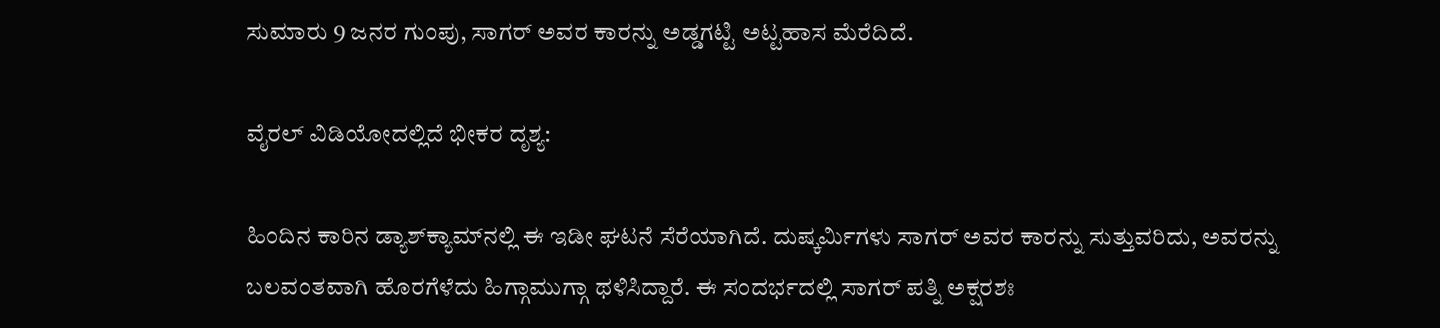ಸುಮಾರು 9 ಜನರ ಗುಂಪು, ಸಾಗರ್ ಅವರ ಕಾರನ್ನು ಅಡ್ಡಗಟ್ಟಿ ಅಟ್ಟಹಾಸ ಮೆರೆದಿದೆ.

ವೈರಲ್ ವಿಡಿಯೋದಲ್ಲಿದೆ ಭೀಕರ ದೃಶ್ಯ:

ಹಿಂದಿನ ಕಾರಿನ ಡ್ಯಾಶ್‌ಕ್ಯಾಮ್‌ನಲ್ಲಿ ಈ ಇಡೀ ಘಟನೆ ಸೆರೆಯಾಗಿದೆ. ದುಷ್ಕರ್ಮಿಗಳು ಸಾಗರ್ ಅವರ ಕಾರನ್ನು ಸುತ್ತುವರಿದು, ಅವರನ್ನು ಬಲವಂತವಾಗಿ ಹೊರಗೆಳೆದು ಹಿಗ್ಗಾಮುಗ್ಗಾ ಥಳಿಸಿದ್ದಾರೆ. ಈ ಸಂದರ್ಭದಲ್ಲಿ ಸಾಗರ್ ಪತ್ನಿ ಅಕ್ಷರಶಃ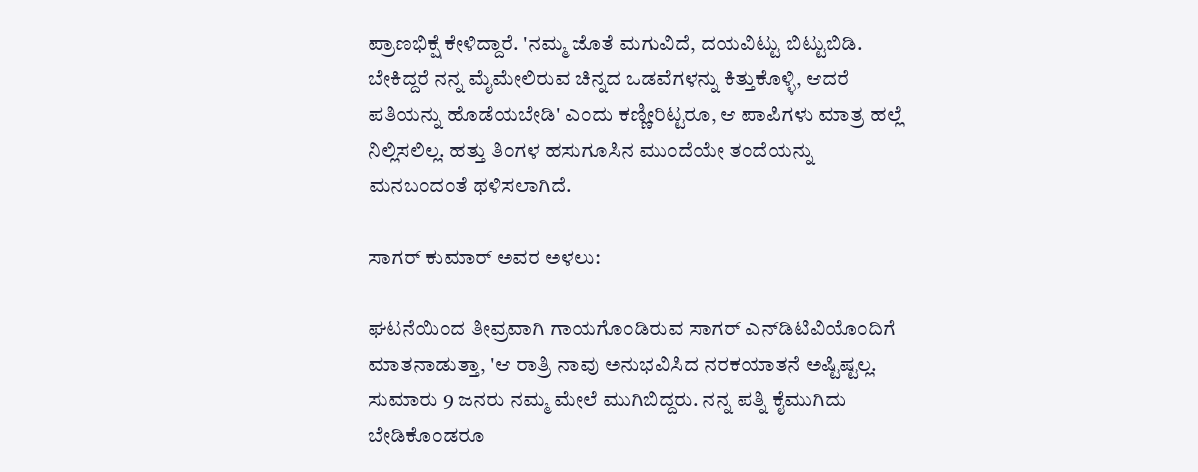ಪ್ರಾಣಭಿಕ್ಷೆ ಕೇಳಿದ್ದಾರೆ. 'ನಮ್ಮ ಜೊತೆ ಮಗುವಿದೆ, ದಯವಿಟ್ಟು ಬಿಟ್ಟುಬಿಡಿ. ಬೇಕಿದ್ದರೆ ನನ್ನ ಮೈಮೇಲಿರುವ ಚಿನ್ನದ ಒಡವೆಗಳನ್ನು ಕಿತ್ತುಕೊಳ್ಳಿ, ಆದರೆ ಪತಿಯನ್ನು ಹೊಡೆಯಬೇಡಿ' ಎಂದು ಕಣ್ಣೀರಿಟ್ಟರೂ, ಆ ಪಾಪಿಗಳು ಮಾತ್ರ ಹಲ್ಲೆ ನಿಲ್ಲಿಸಲಿಲ್ಲ. ಹತ್ತು ತಿಂಗಳ ಹಸುಗೂಸಿನ ಮುಂದೆಯೇ ತಂದೆಯನ್ನು ಮನಬಂದಂತೆ ಥಳಿಸಲಾಗಿದೆ.

ಸಾಗರ್ ಕುಮಾರ್ ಅವರ ಅಳಲು:

ಘಟನೆಯಿಂದ ತೀವ್ರವಾಗಿ ಗಾಯಗೊಂಡಿರುವ ಸಾಗರ್ ಎನ್‌ಡಿಟಿವಿಯೊಂದಿಗೆ ಮಾತನಾಡುತ್ತಾ, 'ಆ ರಾತ್ರಿ ನಾವು ಅನುಭವಿಸಿದ ನರಕಯಾತನೆ ಅಷ್ಟಿಷ್ಟಲ್ಲ. ಸುಮಾರು 9 ಜನರು ನಮ್ಮ ಮೇಲೆ ಮುಗಿಬಿದ್ದರು. ನನ್ನ ಪತ್ನಿ ಕೈಮುಗಿದು ಬೇಡಿಕೊಂಡರೂ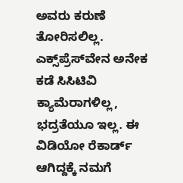ಅವರು ಕರುಣೆ ತೋರಿಸಲಿಲ್ಲ. ಎಕ್ಸ್‌ಪ್ರೆಸ್‌ವೇನ ಅನೇಕ ಕಡೆ ಸಿಸಿಟಿವಿ ಕ್ಯಾಮೆರಾಗಳಿಲ್ಲ, ಭದ್ರತೆಯೂ ಇಲ್ಲ. ಈ ವಿಡಿಯೋ ರೆಕಾರ್ಡ್ ಆಗಿದ್ದಕ್ಕೆ ನಮಗೆ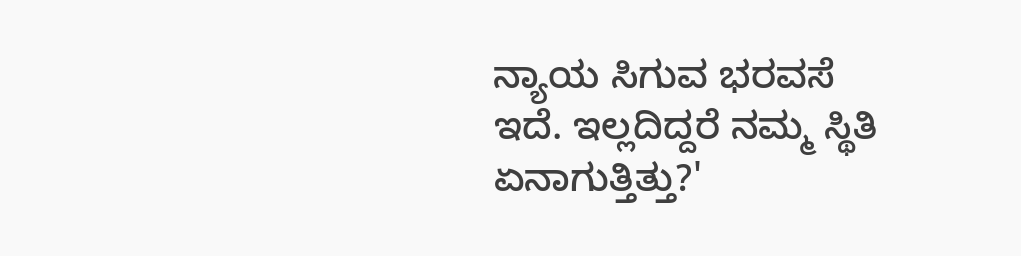ನ್ಯಾಯ ಸಿಗುವ ಭರವಸೆ ಇದೆ. ಇಲ್ಲದಿದ್ದರೆ ನಮ್ಮ ಸ್ಥಿತಿ ಏನಾಗುತ್ತಿತ್ತು?'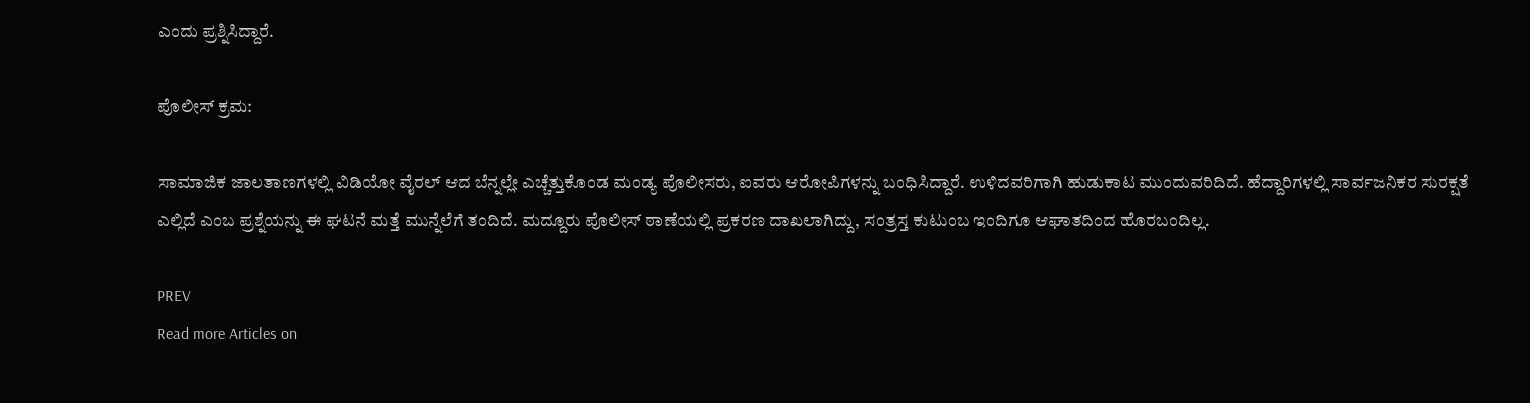ಎಂದು ಪ್ರಶ್ನಿಸಿದ್ದಾರೆ.

ಪೊಲೀಸ್ ಕ್ರಮ:

ಸಾಮಾಜಿಕ ಜಾಲತಾಣಗಳಲ್ಲಿ ವಿಡಿಯೋ ವೈರಲ್ ಆದ ಬೆನ್ನಲ್ಲೇ ಎಚ್ಚೆತ್ತುಕೊಂಡ ಮಂಡ್ಯ ಪೊಲೀಸರು, ಐವರು ಆರೋಪಿಗಳನ್ನು ಬಂಧಿಸಿದ್ದಾರೆ. ಉಳಿದವರಿಗಾಗಿ ಹುಡುಕಾಟ ಮುಂದುವರಿದಿದೆ. ಹೆದ್ದಾರಿಗಳಲ್ಲಿ ಸಾರ್ವಜನಿಕರ ಸುರಕ್ಷತೆ ಎಲ್ಲಿದೆ ಎಂಬ ಪ್ರಶ್ನೆಯನ್ನು ಈ ಘಟನೆ ಮತ್ತೆ ಮುನ್ನೆಲೆಗೆ ತಂದಿದೆ. ಮದ್ದೂರು ಪೊಲೀಸ್ ಠಾಣೆಯಲ್ಲಿ ಪ್ರಕರಣ ದಾಖಲಾಗಿದ್ದು, ಸಂತ್ರಸ್ತ ಕುಟುಂಬ ಇಂದಿಗೂ ಆಘಾತದಿಂದ ಹೊರಬಂದಿಲ್ಲ.

PREV
Read more Articles on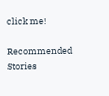click me!

Recommended Stories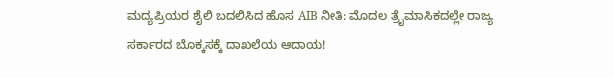ಮದ್ಯಪ್ರಿಯರ ಶೈಲಿ ಬದಲಿಸಿದ ಹೊಸ AIB ನೀತಿ: ಮೊದಲ ತ್ರೈಮಾಸಿಕದಲ್ಲೇ ರಾಜ್ಯ ಸರ್ಕಾರದ ಬೊಕ್ಕಸಕ್ಕೆ ದಾಖಲೆಯ ಆದಾಯ!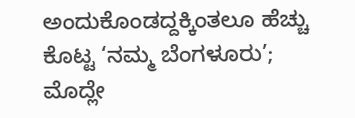ಅಂದುಕೊಂಡದ್ದಕ್ಕಿಂತಲೂ ಹೆಚ್ಚು ಕೊಟ್ಟ ‘ನಮ್ಮ ಬೆಂಗಳೂರು’; ಮೊದ್ಲೇ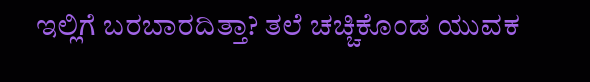ಇಲ್ಲಿಗೆ ಬರಬಾರದಿತ್ತಾ? ತಲೆ ಚಚ್ಚಿಕೊಂಡ ಯುವಕ